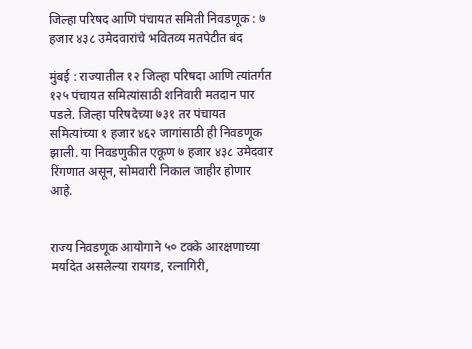जिल्हा परिषद आणि पंचायत समिती निवडणूक : ७ हजार ४३८ उमेदवारांचे भवितव्य मतपेटीत बंद

मुंबई : राज्यातील १२ जिल्हा परिषदा आणि त्यांतर्गत १२५ पंचायत समित्यांसाठी शनिवारी मतदान पार पडले. जिल्हा परिषदेच्या ७३१ तर पंचायत समित्यांच्या १ हजार ४६२ जागांसाठी ही निवडणूक झाली. या निवडणुकीत एकूण ७ हजार ४३८ उमेदवार रिंगणात असून, सोमवारी निकाल जाहीर होणार आहे.


राज्य निवडणूक आयोगाने ५० टक्के आरक्षणाच्या मर्यादेत असलेल्या रायगड, रत्नागिरी,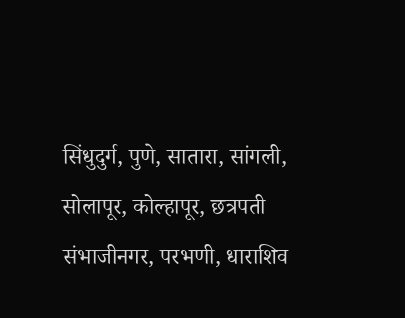सिंधुदुर्ग, पुणे, सातारा, सांगली, सोलापूर, कोल्हापूर, छत्रपती संभाजीनगर, परभणी, धाराशिव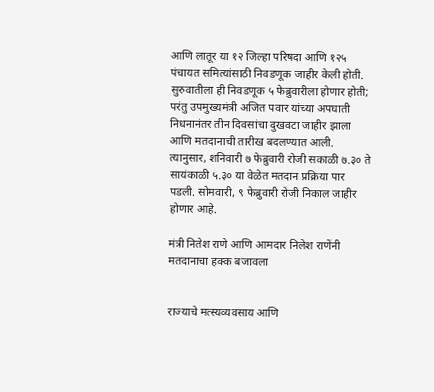आणि लातूर या १२ जिल्हा परिषदा आणि १२५ पंचायत समित्यांसाठी निवडणूक जाहीर केली होती. सुरुवातीला ही निवडणूक ५ फेब्रुवारीला होणार होती; परंतु उपमुख्यमंत्री अजित पवार यांच्या अपघाती निधनानंतर तीन दिवसांचा दुखवटा जाहीर झाला आणि मतदानाची तारीख बदलण्यात आली. त्यानुसार, शनिवारी ७ फेब्रुवारी रोजी सकाळी ७.३० ते सायंकाळी ५.३० या वेळेत मतदान प्रक्रिया पार पडली. सोमवारी, ९ फेब्रुवारी रोजी निकाल जाहीर होणार आहे.

मंत्री नितेश राणे आणि आमदार निलेश राणेंनी मतदानाचा हक्क बजावला


राज्याचे मत्स्यव्यवसाय आणि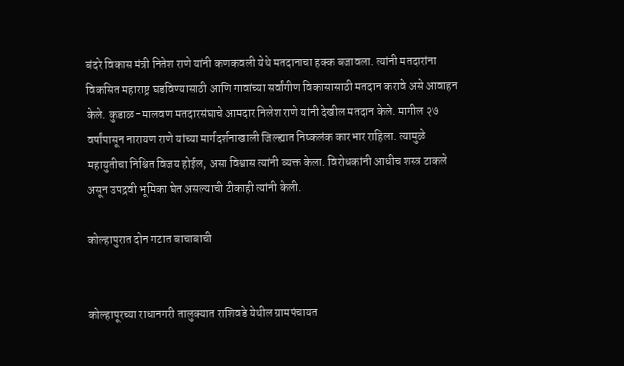बंदरे विकास मंत्री नितेश राणे यांनी कणकवली येथे मतदानाचा हक्क बजावला. त्यांनी मतदारांना विकसित महाराष्ट्र घडविण्यासाठी आणि गावांच्या सर्वांगीण विकासासाठी मतदान करावे असे आवाहन केले. कुडाळ-मालवण मतदारसंघाचे आमदार निलेश राणे यांनी देखील मतदान केले. मागील २७ वर्षांपासून नारायण राणे यांच्या मार्गदर्शनाखाली जिल्ह्यात निष्कलंक कारभार राहिला. त्यामुळे महायुतीचा निश्चित विजय होईल, असा विश्वास त्यांनी व्यक्त केला. विरोधकांनी आधीच शस्त्र टाकले असून उपद्रवी भूमिका घेत असल्याची टीकाही त्यांनी केली.

कोल्हापुरात दोन गटात बाचाबाची


कोल्हापूरच्या राधानगरी तालुक्यात राशिवडे येथील ग्रामपंचायत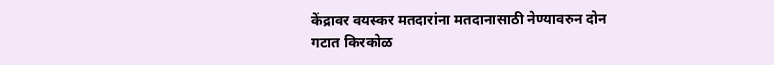केंद्रावर वयस्कर मतदारांना मतदानासाठी नेण्यावरुन दोन गटात किरकोळ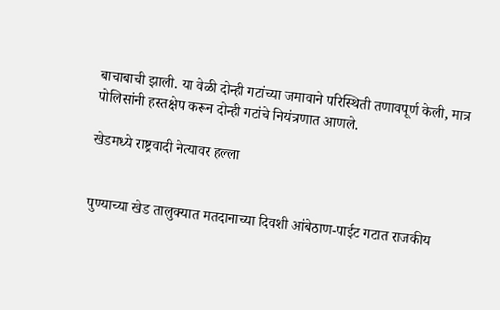बाचाबाची झाली. या वेळी दोन्ही गटांच्या जमावाने परिस्थिती तणावपूर्ण केली, मात्र पोलिसांनी हस्तक्षेप करून दोन्ही गटांचे नियंत्रणात आणले.

खेडमध्ये राष्ट्रवादी नेत्यावर हल्ला


पुण्याच्या खेड तालुक्यात मतदानाच्या दिवशी आंबेठाण-पाईट गटात राजकीय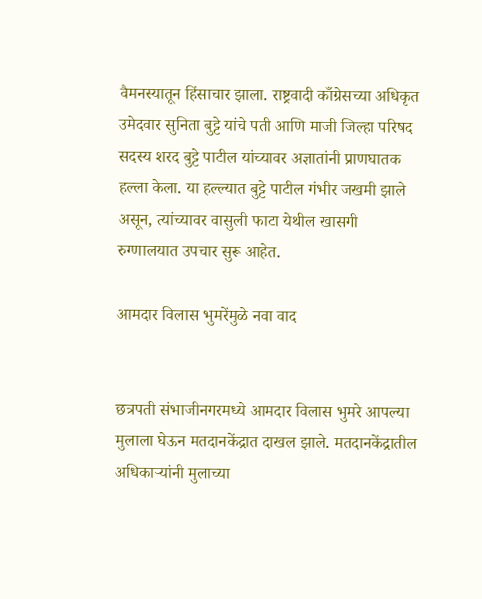वैमनस्यातून हिंसाचार झाला. राष्ट्रवादी काँग्रेसच्या अधिकृत उमेदवार सुनिता बुट्टे यांचे पती आणि माजी जिल्हा परिषद सदस्य शरद बुट्टे पाटील यांच्यावर अज्ञातांनी प्राणघातक हल्ला केला. या हल्ल्यात बुट्टे पाटील गंभीर जखमी झाले असून, त्यांच्यावर वासुली फाटा येथील खासगी रुग्णालयात उपचार सुरू आहेत.

आमदार विलास भुमरेंमुळे नवा वाद


छत्रपती संभाजीनगरमध्ये आमदार विलास भुमरे आपल्या मुलाला घेऊन मतदानकेंद्रात दाखल झाले. मतदानकेंद्रातील अधिकाऱ्यांनी मुलाच्या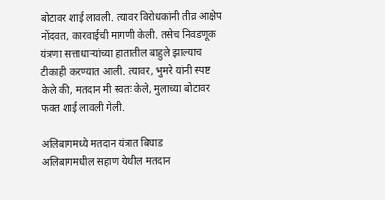बोटावर शाई लावली. त्यावर विरोधकांनी तीव्र आक्षेप नोंदवत, कारवाईची मागणी केली. तसेच निवडणूक यंत्रणा सत्ताधाऱ्यांच्या हातातील बाहुले झाल्याच टीकाही करण्यात आली. त्यावर, भुमरे यांनी स्पष्ट केले की, मतदान मी स्वतः केले, मुलाच्या बोटावर फक्त शाई लावली गेली.

अलिबागमध्ये मतदान यंत्रात बिघाड
अलिबागमधील सहाण येथील मतदान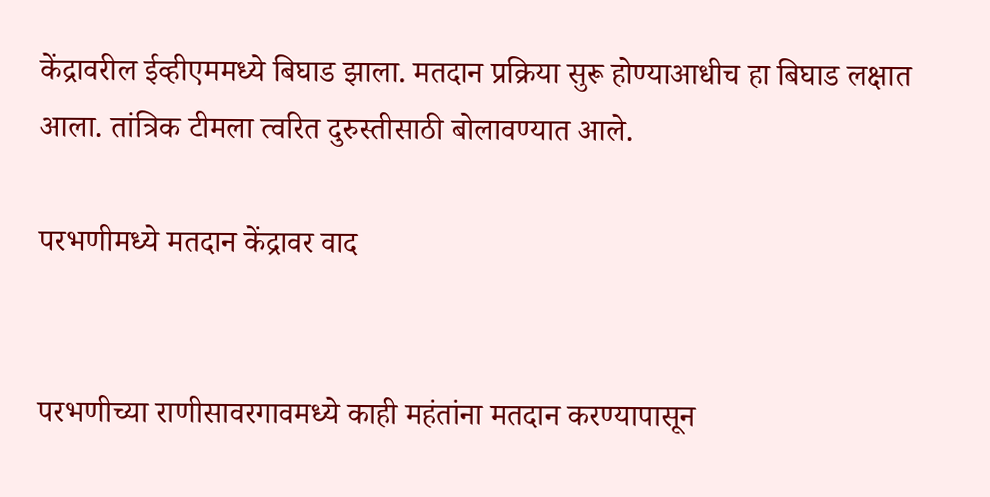केंद्रावरील ईव्हीएममध्ये बिघाड झाला. मतदान प्रक्रिया सुरू होण्याआधीच हा बिघाड लक्षात आला. तांत्रिक टीमला त्वरित दुरुस्तीसाठी बोलावण्यात आले.

परभणीमध्ये मतदान केंद्रावर वाद


परभणीच्या राणीसावरगावमध्ये काही महंतांना मतदान करण्यापासून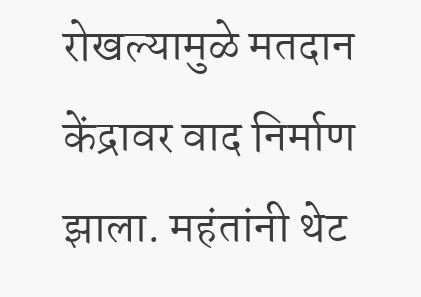रोखल्यामुळे मतदान केंद्रावर वाद निर्माण झाला. महंतांनी थेट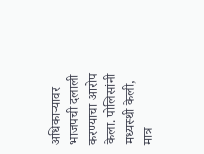अधिकाऱ्यावर भाजपची दलाली करण्याचा आरोप केला. पोलिसांनी मध्यस्थी केली, मात्र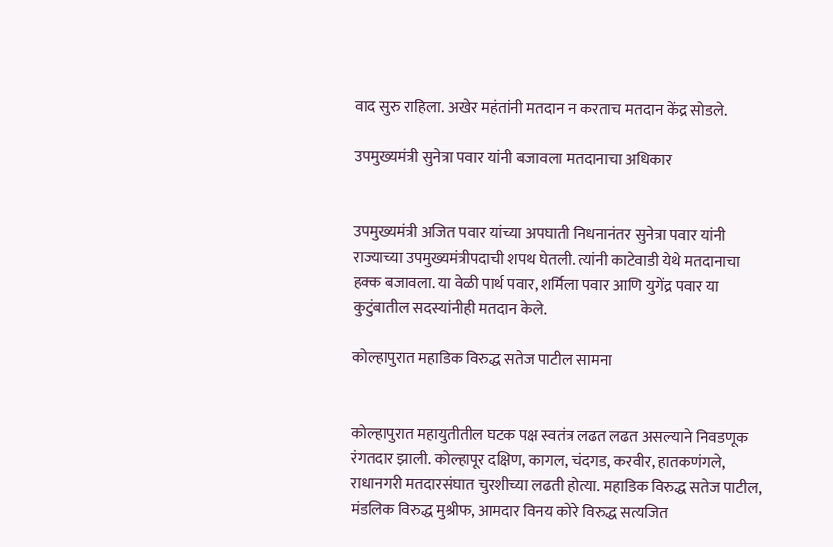वाद सुरु राहिला. अखेर महंतांनी मतदान न करताच मतदान केंद्र सोडले.

उपमुख्यमंत्री सुनेत्रा पवार यांनी बजावला मतदानाचा अधिकार


उपमुख्यमंत्री अजित पवार यांच्या अपघाती निधनानंतर सुनेत्रा पवार यांनी राज्याच्या उपमुख्यमंत्रीपदाची शपथ घेतली. त्यांनी काटेवाडी येथे मतदानाचा हक्क बजावला. या वेळी पार्थ पवार, शर्मिला पवार आणि युगेंद्र पवार या कुटुंबातील सदस्यांनीही मतदान केले.

कोल्हापुरात महाडिक विरुद्ध सतेज पाटील सामना


कोल्हापुरात महायुतीतील घटक पक्ष स्वतंत्र लढत लढत असल्याने निवडणूक रंगतदार झाली. कोल्हापूर दक्षिण, कागल, चंदगड, करवीर, हातकणंगले, राधानगरी मतदारसंघात चुरशीच्या लढती होत्या. महाडिक विरुद्ध सतेज पाटील, मंडलिक विरुद्ध मुश्रीफ, आमदार विनय कोरे विरुद्ध सत्यजित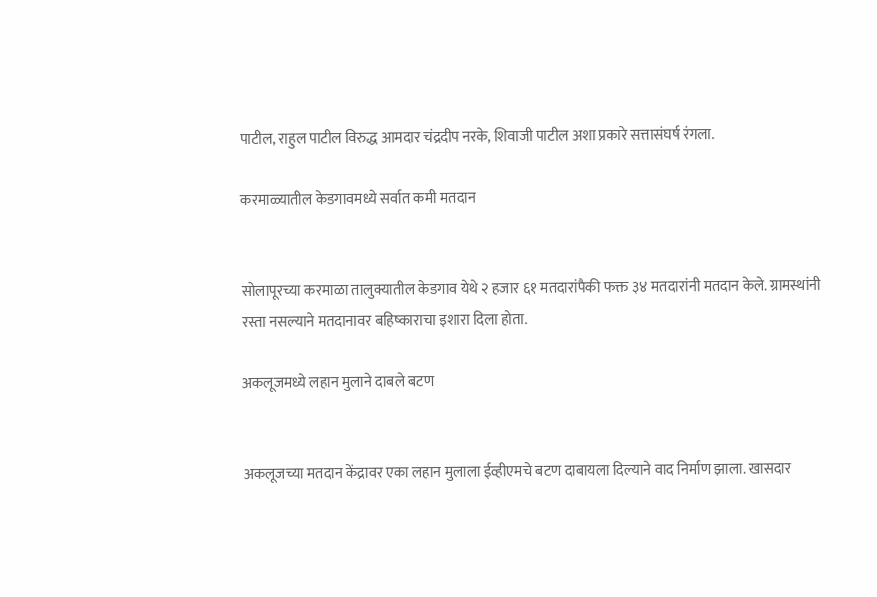पाटील, राहुल पाटील विरुद्ध आमदार चंद्रदीप नरके, शिवाजी पाटील अशा प्रकारे सत्तासंघर्ष रंगला.

करमाळ्यातील केडगावमध्ये सर्वात कमी मतदान


सोलापूरच्या करमाळा तालुक्यातील केडगाव येथे २ हजार ६१ मतदारांपैकी फक्त ३४ मतदारांनी मतदान केले. ग्रामस्थांनी रस्ता नसल्याने मतदानावर बहिष्काराचा इशारा दिला होता.

अकलूजमध्ये लहान मुलाने दाबले बटण


अकलूजच्या मतदान केंद्रावर एका लहान मुलाला ईव्हीएमचे बटण दाबायला दिल्याने वाद निर्माण झाला. खासदार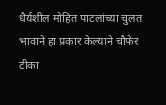धैर्यशील मोहित पाटलांच्या चुलत भावाने हा प्रकार केल्याने चौफेर टीका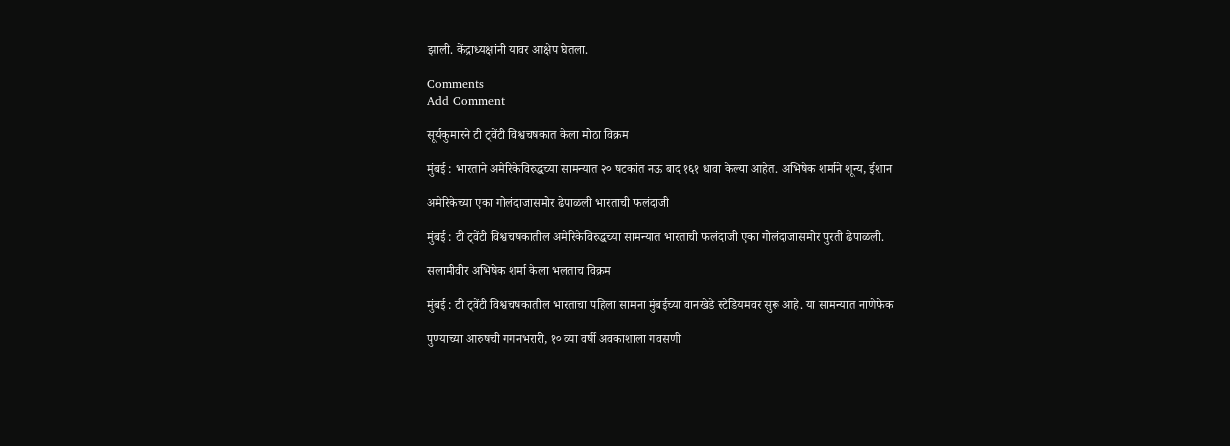झाली. केंद्राध्यक्षांनी यावर आक्षेप घेतला.

Comments
Add Comment

सूर्यकुमारने टी ट्वेंटी विश्वचषकात केला मोठा विक्रम

मुंबई : भारताने अमेरिकेविरुद्धच्या सामन्यात २० षटकांत नऊ बाद १६१ धावा केल्या आहेत. अभिषेक शर्माने शून्य, ईशान

अमेरिकेच्या एका गोलंदाजासमोर ढेपाळली भारताची फलंदाजी

मुंबई : टी ट्वेंटी विश्वचषकातील अमेरिकेविरुद्धच्या सामन्यात भारताची फलंदाजी एका गोलंदाजासमोर पुरती ढेपाळली.

सलामीवीर अभिषेक शर्मा केला भलताच विक्रम

मुंबई : टी ट्वेंटी विश्वचषकातील भारताचा पहिला सामना मुंबईच्या वानखेडे स्टेडियमवर सुरू आहे. या सामन्यात नाणेफेक

पुण्याच्या आरुषची गगनभरारी, १० व्या वर्षी अवकाशाला गवसणी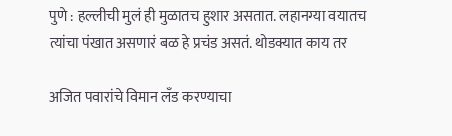पुणे : हल्लीची मुलं ही मुळातच हुशार असतात. लहानग्या वयातच त्यांचा पंखात असणारं बळ हे प्रचंड असतं. थोडक्यात काय तर

अजित पवारांचे विमान लँड करण्याचा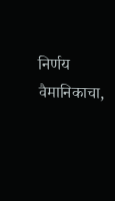निर्णय वैमानिकाचा,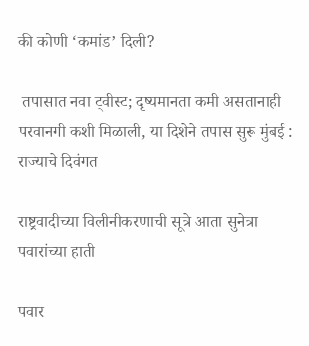की कोणी ‘कमांड’ दिली?

 तपासात नवा ट्वीस्ट; दृष्यमानता कमी असतानाही परवानगी कशी मिळाली, या दिशेने तपास सुरू मुंबई : राज्याचे दिवंगत

राष्ट्रवादीच्या विलीनीकरणाची सूत्रे आता सुनेत्रा पवारांच्या हाती

पवार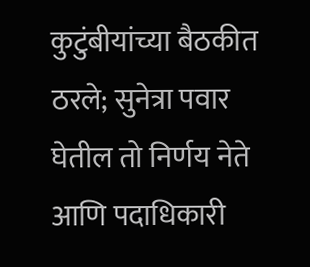कुटुंबीयांच्या बैठकीत ठरले; सुनेत्रा पवार घेतील तो निर्णय नेते आणि पदाधिकारी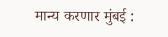मान्य करणार मुंबई :